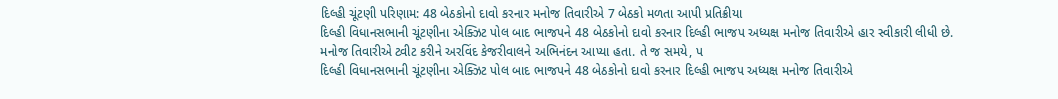દિલ્હી ચૂંટણી પરિણામ: 48 બેઠકોનો દાવો કરનાર મનોજ તિવારીએ 7 બેઠકો મળતા આપી પ્રતિક્રીયા
દિલ્હી વિધાનસભાની ચૂંટણીના એક્ઝિટ પોલ બાદ ભાજપને 48 બેઠકોનો દાવો કરનાર દિલ્હી ભાજપ અધ્યક્ષ મનોજ તિવારીએ હાર સ્વીકારી લીધી છે. મનોજ તિવારીએ ટ્વીટ કરીને અરવિંદ કેજરીવાલને અભિનંદન આપ્યા હતા. તે જ સમયે, પ
દિલ્હી વિધાનસભાની ચૂંટણીના એક્ઝિટ પોલ બાદ ભાજપને 48 બેઠકોનો દાવો કરનાર દિલ્હી ભાજપ અધ્યક્ષ મનોજ તિવારીએ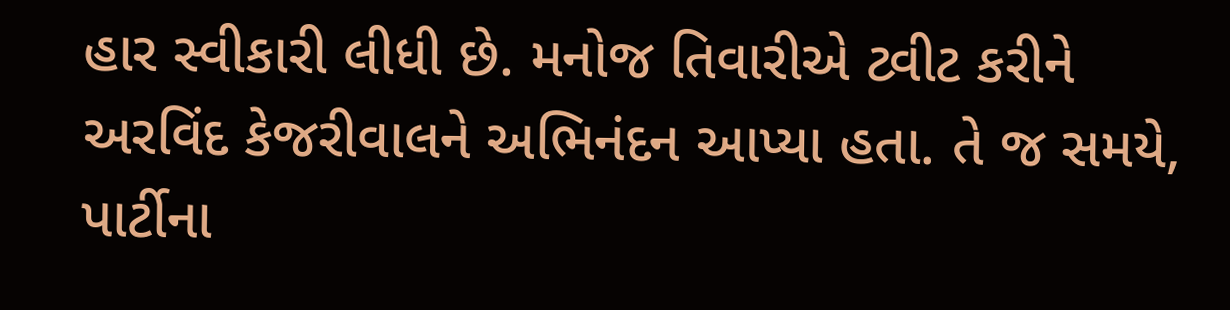હાર સ્વીકારી લીધી છે. મનોજ તિવારીએ ટ્વીટ કરીને અરવિંદ કેજરીવાલને અભિનંદન આપ્યા હતા. તે જ સમયે, પાર્ટીના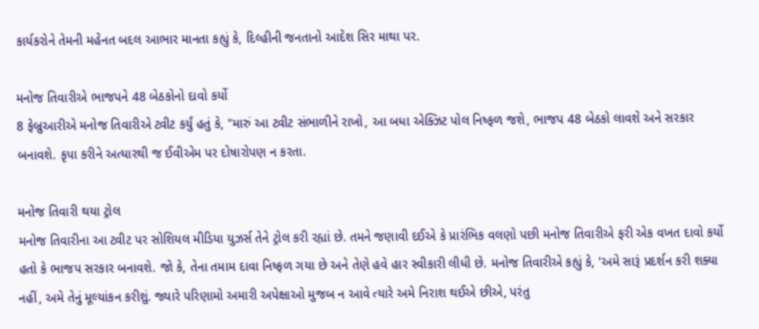કાર્યકરોને તેમની મહેનત બદલ આભાર માનતા કહ્યું કે, દિલ્હીની જનતાનો આદેશ સિર માથા પર.

મનોજ તિવારીએ ભાજપને 48 બેઠકોનો દાવો કર્યો
8 ફેબ્રુઆરીએ મનોજ તિવારીએ ટ્વીટ કર્યું હતું કે, "મારું આ ટ્વીટ સંભાળીને રાખો, આ બધા એક્ઝિટ પોલ નિષ્ફળ જશે, ભાજપ 48 બેઠકો લાવશે અને સરકાર બનાવશે. કૃપા કરીને અત્યારથી જ ઈવીએમ પર દોષારોપણ ન કરતા.

મનોજ તિવારી થયા ટ્રોલ
મનોજ તિવારીના આ ટ્વીટ પર સોશિયલ મીડિયા યુઝર્સ તેને ટ્રોલ કરી રહ્યાં છે. તમને જણાવી દઈએ કે પ્રારંભિક વલણો પછી મનોજ તિવારીએ ફરી એક વખત દાવો કર્યો હતો કે ભાજપ સરકાર બનાવશે. જો કે, તેના તમામ દાવા નિષ્ફળ ગયા છે અને તેણે હવે હાર સ્વીકારી લીધી છે. મનોજ તિવારીએ કહ્યું કે, 'અમે સારૂં પ્રદર્શન કરી શક્યા નહીં, અમે તેનું મૂલ્યાંકન કરીશું. જ્યારે પરિણામો અમારી અપેક્ષાઓ મુજબ ન આવે ત્યારે અમે નિરાશ થઈએ છીએ, પરંતુ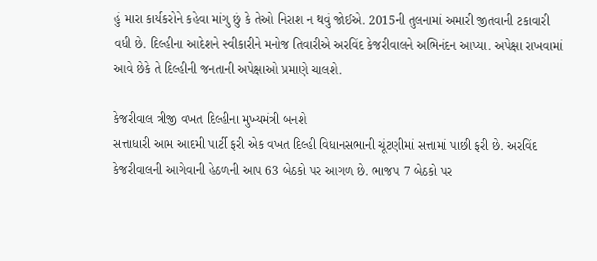હું મારા કાર્યકરોને કહેવા માંગુ છું કે તેઓ નિરાશ ન થવું જોઈએ. 2015ની તુલનામાં અમારી જીતવાની ટકાવારી વધી છે. દિલ્હીના આદેશને સ્વીકારીને મનોજ તિવારીએ અરવિંદ કેજરીવાલને અભિનંદન આપ્યા. અપેક્ષા રાખવામાં આવે છેકે તે દિલ્હીની જનતાની અપેક્ષાઓ પ્રમાણે ચાલશે.

કેજરીવાલ ત્રીજી વખત દિલ્હીના મુખ્યમંત્રી બનશે
સત્તાધારી આમ આદમી પાર્ટી ફરી એક વખત દિલ્હી વિધાનસભાની ચૂંટણીમાં સત્તામાં પાછી ફરી છે. અરવિંદ કેજરીવાલની આગેવાની હેઠળની આપ 63 બેઠકો પર આગળ છે. ભાજપ 7 બેઠકો પર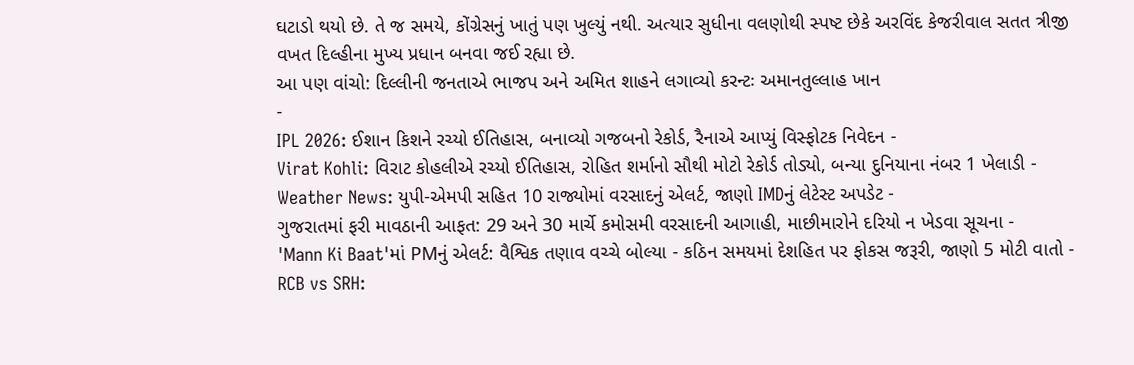ઘટાડો થયો છે. તે જ સમયે, કોંગ્રેસનું ખાતું પણ ખુલ્યું નથી. અત્યાર સુધીના વલણોથી સ્પષ્ટ છેકે અરવિંદ કેજરીવાલ સતત ત્રીજી વખત દિલ્હીના મુખ્ય પ્રધાન બનવા જઈ રહ્યા છે.
આ પણ વાંચો: દિલ્લીની જનતાએ ભાજપ અને અમિત શાહને લગાવ્યો કરન્ટઃ અમાનતુલ્લાહ ખાન
-
IPL 2026: ઈશાન કિશને રચ્યો ઈતિહાસ, બનાવ્યો ગજબનો રેકોર્ડ, રૈનાએ આપ્યું વિસ્ફોટક નિવેદન -
Virat Kohli: વિરાટ કોહલીએ રચ્યો ઈતિહાસ, રોહિત શર્માનો સૌથી મોટો રેકોર્ડ તોડ્યો, બન્યા દુનિયાના નંબર 1 ખેલાડી -
Weather News: યુપી-એમપી સહિત 10 રાજ્યોમાં વરસાદનું એલર્ટ, જાણો IMDનું લેટેસ્ટ અપડેટ -
ગુજરાતમાં ફરી માવઠાની આફત: 29 અને 30 માર્ચે કમોસમી વરસાદની આગાહી, માછીમારોને દરિયો ન ખેડવા સૂચના -
'Mann Ki Baat'માં PMનું એલર્ટ: વૈશ્વિક તણાવ વચ્ચે બોલ્યા - કઠિન સમયમાં દેશહિત પર ફોકસ જરૂરી, જાણો 5 મોટી વાતો -
RCB vs SRH: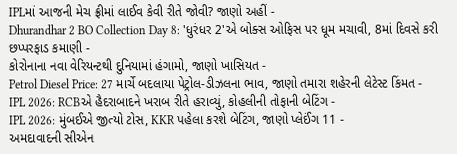IPLમાં આજની મેચ ફ્રીમાં લાઈવ કેવી રીતે જોવી? જાણો અહીં -
Dhurandhar 2 BO Collection Day 8: 'ધુરંધર 2'એ બોક્સ ઓફિસ પર ધૂમ મચાવી, 8માં દિવસે કરી છપ્પરફાડ કમાણી -
કોરોનાના નવા વેરિયન્ટથી દુનિયામાં હંગામો, જાણો ખાસિયત -
Petrol Diesel Price: 27 માર્ચે બદલાયા પેટ્રોલ-ડીઝલના ભાવ, જાણો તમારા શહેરની લેટેસ્ટ કિંમત -
IPL 2026: RCBએ હૈદરાબાદને ખરાબ રીતે હરાવ્યું, કોહલીની તોફાની બેટિંગ -
IPL 2026: મુંબઈએ જીત્યો ટોસ, KKR પહેલા કરશે બેટિંગ, જાણો પ્લેઈંગ 11 -
અમદાવાદની સીએન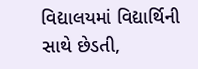વિદ્યાલયમાં વિદ્યાર્થિની સાથે છેડતી,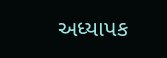અધ્યાપક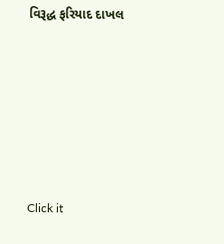વિરૂદ્ધ ફરિયાદ દાખલ









Click it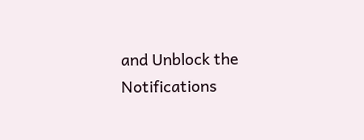and Unblock the Notifications